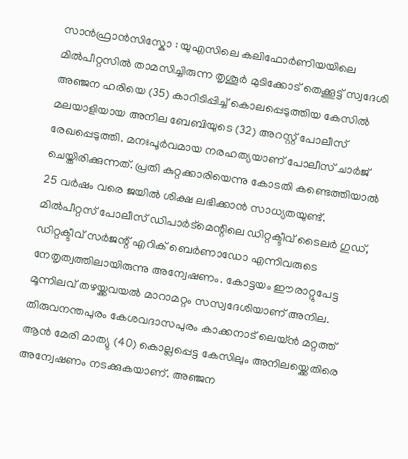സാൻഫ്രാൻസിസ്കോ : യുഎസിലെ കലിഫോർണിയയിലെ മിൽപീറ്റസിൽ താമസിച്ചിരുന്ന തൃശൂർ മുടിക്കോട് തെക്കൂട്ട് സ്വദേശി അഞ്ജന ഹരിയെ (35) കാറിടിപ്പിച്ച് കൊലപ്പെടുത്തിയ കേസിൽ മലയാളിയായ അനില ബേബിയുടെ (32) അറസ്റ്റ് പോലീസ് രേഖപ്പെടുത്തി. മനഃപൂർവമായ നരഹത്യയാണ് പോലീസ് ചാർജ് ചെയ്തിരിക്കുന്നത്. പ്രതി കുറ്റക്കാരിയെന്നു കോടതി കണ്ടെത്തിയാൽ 25 വർഷം വരെ ജയിൽ ശിക്ഷ ലഭിക്കാൻ സാധ്യതയുണ്ട്. മിൽപീറ്റസ് പോലീസ് ഡിപാർട്മെന്റിലെ ഡിറ്റക്ടീവ് ടൈലർ ഗുഡ്, ഡിറ്റക്ടീവ് സർജന്റ് എറിക് ബെർണാഡോ എന്നിവരുടെ നേതൃത്വത്തിലായിരുന്നു അന്വേഷണം. കോട്ടയം ഈരാറ്റുപേട്ട മൂന്നിലവ് തഴയ്ക്കവയൽ മാറാമറ്റം സസ്വദേശിയാണ് അനില.
തിരുവനന്തപുരം കേശവദാസപുരം കാക്കനാട് ലെയ്ൻ മറ്റത്ത് ആൻ മേരി മാത്യു (40) കൊല്ലപ്പെട്ട കേസിലും അനിലയ്ക്കെതിരെ അന്വേഷണം നടക്കുകയാണ്. അഞ്ജന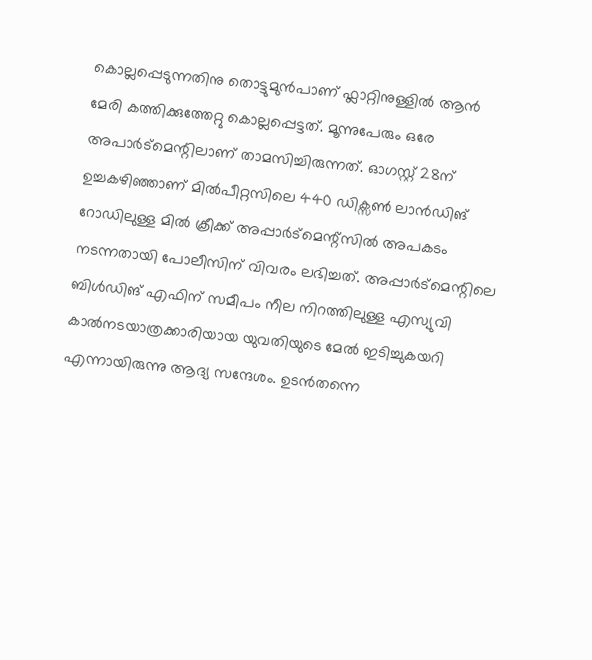കൊല്ലപ്പെടുന്നതിനു തൊട്ടുമുൻപാണ് ഫ്ലാറ്റിനുള്ളിൽ ആൻ മേരി കത്തിക്കുത്തേറ്റു കൊല്ലപ്പെട്ടത്. മൂന്നുപേരും ഒരേ അപാർട്മെന്റിലാണ് താമസിച്ചിരുന്നത്. ഓഗസ്റ്റ് 28ന് ഉച്ചകഴിഞ്ഞാണ് മിൽപീറ്റസിലെ 440 ഡിക്സൺ ലാൻഡിങ് റോഡിലുള്ള മിൽ ക്രീക്ക് അപ്പാർട്മെന്റ്സിൽ അപകടം നടന്നതായി പോലീസിന് വിവരം ലഭിച്ചത്. അപ്പാർട്മെന്റിലെ ബിൾഡിങ് എഫിന് സമീപം നീല നിറത്തിലുള്ള എസ്യുവി കാൽനടയാത്രക്കാരിയായ യുവതിയുടെ മേൽ ഇടിച്ചുകയറി എന്നായിരുന്നു ആദ്യ സന്ദേശം. ഉടൻതന്നെ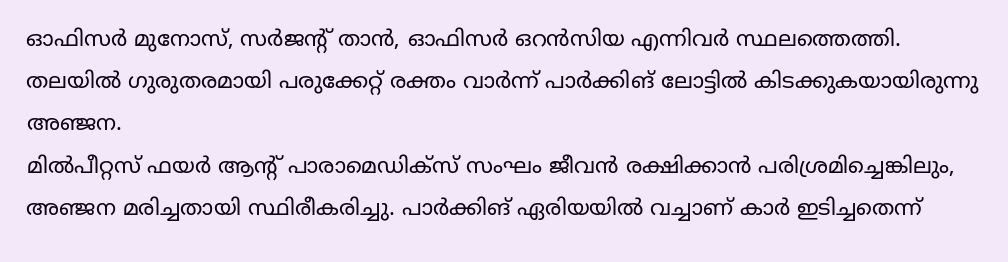ഓഫിസർ മുനോസ്, സർജന്റ് താൻ, ഓഫിസർ ഒറൻസിയ എന്നിവർ സ്ഥലത്തെത്തി. തലയിൽ ഗുരുതരമായി പരുക്കേറ്റ് രക്തം വാർന്ന് പാർക്കിങ് ലോട്ടിൽ കിടക്കുകയായിരുന്നു അഞ്ജന.
മിൽപീറ്റസ് ഫയർ ആന്റ് പാരാമെഡിക്സ് സംഘം ജീവൻ രക്ഷിക്കാൻ പരിശ്രമിച്ചെങ്കിലും, അഞ്ജന മരിച്ചതായി സ്ഥിരീകരിച്ചു. പാർക്കിങ് ഏരിയയിൽ വച്ചാണ് കാർ ഇടിച്ചതെന്ന്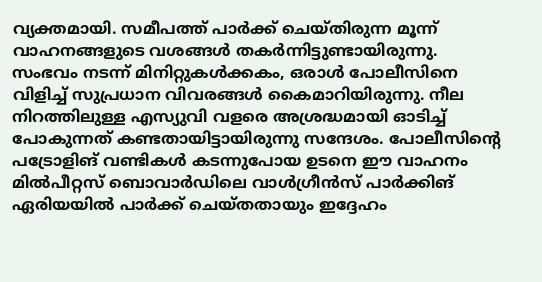വ്യക്തമായി. സമീപത്ത് പാർക്ക് ചെയ്തിരുന്ന മൂന്ന് വാഹനങ്ങളുടെ വശങ്ങൾ തകർന്നിട്ടുണ്ടായിരുന്നു. സംഭവം നടന്ന് മിനിറ്റുകൾക്കകം, ഒരാൾ പോലീസിനെ വിളിച്ച് സുപ്രധാന വിവരങ്ങൾ കൈമാറിയിരുന്നു. നീല നിറത്തിലുള്ള എസ്യുവി വളരെ അശ്രദ്ധമായി ഓടിച്ച് പോകുന്നത് കണ്ടതായിട്ടായിരുന്നു സന്ദേശം. പോലീസിന്റെ പട്രോളിങ് വണ്ടികൾ കടന്നുപോയ ഉടനെ ഈ വാഹനം മിൽപീറ്റസ് ബൊവാർഡിലെ വാൾഗ്രീൻസ് പാർക്കിങ് ഏരിയയിൽ പാർക്ക് ചെയ്തതായും ഇദ്ദേഹം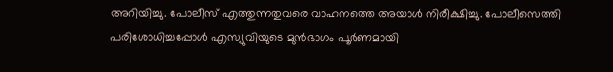അറിയിച്ചു. പോലീസ് എത്തുന്നതുവരെ വാഹനത്തെ അയാൾ നിരീക്ഷിച്ചു. പോലീസെത്തി പരിശോധിച്ചപ്പോൾ എസ്യുവിയുടെ മുൻഭാഗം പൂർണമായി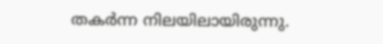തകർന്ന നിലയിലായിരുന്നു.